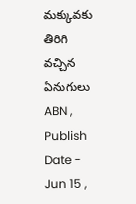మక్కువకు తిరిగి వచ్చిన ఏనుగులు
ABN , Publish Date - Jun 15 ,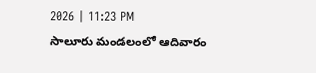2026 | 11:23 PM
సాలూరు మండలంలో ఆదివారం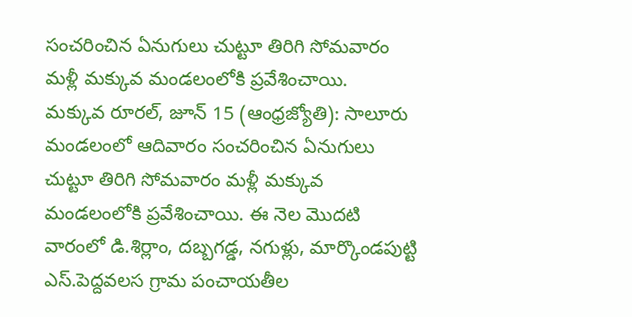సంచరించిన ఏనుగులు చుట్టూ తిరిగి సోమవారం మళ్లీ మక్కువ మండలంలోకి ప్రవేశించాయి.
మక్కువ రూరల్, జూన్ 15 (ఆంధ్రజ్యోతి): సాలూరు మండలంలో ఆదివారం సంచరించిన ఏనుగులు చుట్టూ తిరిగి సోమవారం మళ్లీ మక్కువ మండలంలోకి ప్రవేశించాయి. ఈ నెల మొదటి వారంలో డి.శిర్లాం, దబ్బగడ్డ, నగుళ్లు, మార్కొండపుట్టి ఎస్.పెద్దవలస గ్రామ పంచాయతీల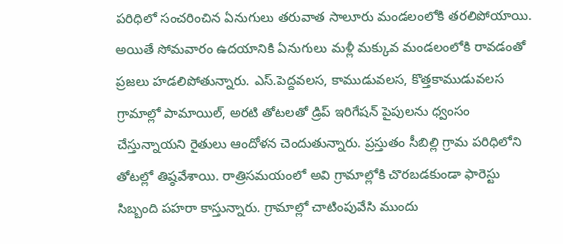పరిధిలో సంచరించిన ఏనుగులు తరువాత సాలూరు మండలంలోకి తరలిపోయాయి. అయితే సోమవారం ఉదయానికి ఏనుగులు మళ్లీ మక్కువ మండలంలోకి రావడంతో ప్రజలు హడలిపోతున్నారు. ఎస్.పెద్దవలస, కాముడువలస, కొత్తకాముడువలస గ్రామాల్లో పామాయిల్, అరటి తోటలతో డ్రిప్ ఇరిగేషన్ పైపులను ధ్వంసం చేస్తున్నాయని రైతులు ఆందోళన చెందుతున్నారు. ప్రస్తుతం సీబిల్లి గ్రామ పరిధిలోని తోటల్లో తిష్ఠవేశాయి. రాత్రిసమయంలో అవి గ్రామాల్లోకి చొరబడకుండా ఫారెస్టు సిబ్బంది పహరా కాస్తున్నారు. గ్రామాల్లో చాటింపువేసి ముందు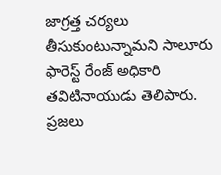జాగ్రత్త చర్యలు తీసుకుంటున్నామని సాలూరు ఫారెస్ట్ రేంజ్ అధికారి తవిటినాయుడు తెలిపారు. ప్రజలు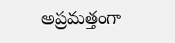అప్రమత్తంగా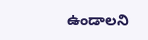ఉండాలని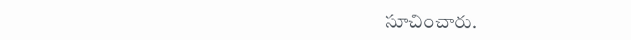సూచించారు.